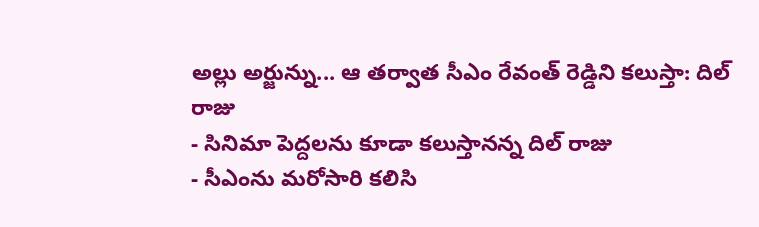అల్లు అర్జున్ను... ఆ తర్వాత సీఎం రేవంత్ రెడ్డిని కలుస్తా: దిల్ రాజు
- సినిమా పెద్దలను కూడా కలుస్తానన్న దిల్ రాజు
- సీఎంను మరోసారి కలిసి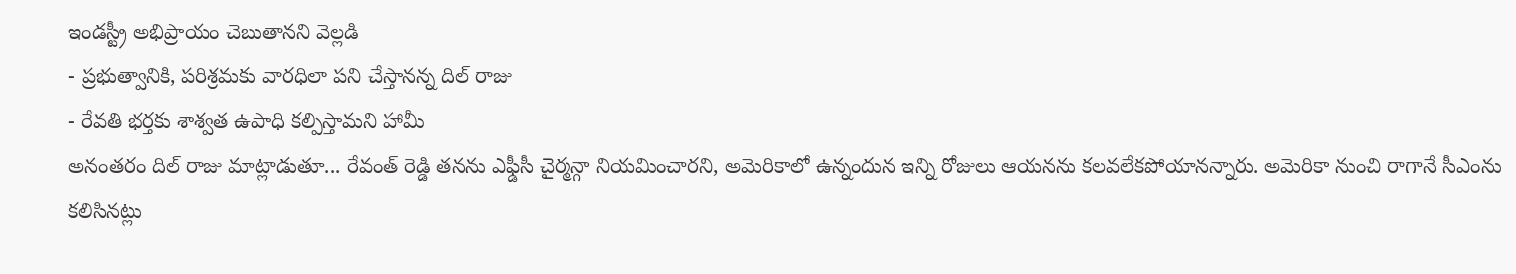ఇండస్ట్రీ అభిప్రాయం చెబుతానని వెల్లడి
- ప్రభుత్వానికి, పరిశ్రమకు వారధిలా పని చేస్తానన్న దిల్ రాజు
- రేవతి భర్తకు శాశ్వత ఉపాధి కల్పిస్తామని హామీ
అనంతరం దిల్ రాజు మాట్లాడుతూ... రేవంత్ రెడ్డి తనను ఎఫ్డీసీ చైర్మన్గా నియమించారని, అమెరికాలో ఉన్నందున ఇన్ని రోజులు ఆయనను కలవలేకపోయానన్నారు. అమెరికా నుంచి రాగానే సీఎంను కలిసినట్లు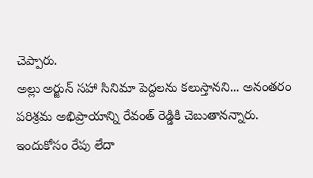చెప్పారు.
అల్లు అర్జున్ సహా సినిమా పెద్దలను కలుస్తానని... అనంతరం పరిశ్రమ అభిప్రాయాన్ని రేవంత్ రెడ్డికి చెబుతానన్నారు. ఇందుకోసం రేపు లేదా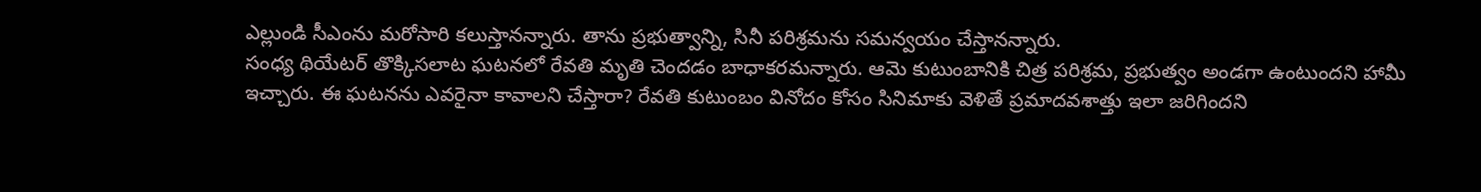ఎల్లుండి సీఎంను మరోసారి కలుస్తానన్నారు. తాను ప్రభుత్వాన్ని, సినీ పరిశ్రమను సమన్వయం చేస్తానన్నారు.
సంధ్య థియేటర్ తొక్కిసలాట ఘటనలో రేవతి మృతి చెందడం బాధాకరమన్నారు. ఆమె కుటుంబానికి చిత్ర పరిశ్రమ, ప్రభుత్వం అండగా ఉంటుందని హామీ ఇచ్చారు. ఈ ఘటనను ఎవరైనా కావాలని చేస్తారా? రేవతి కుటుంబం వినోదం కోసం సినిమాకు వెళితే ప్రమాదవశాత్తు ఇలా జరిగిందని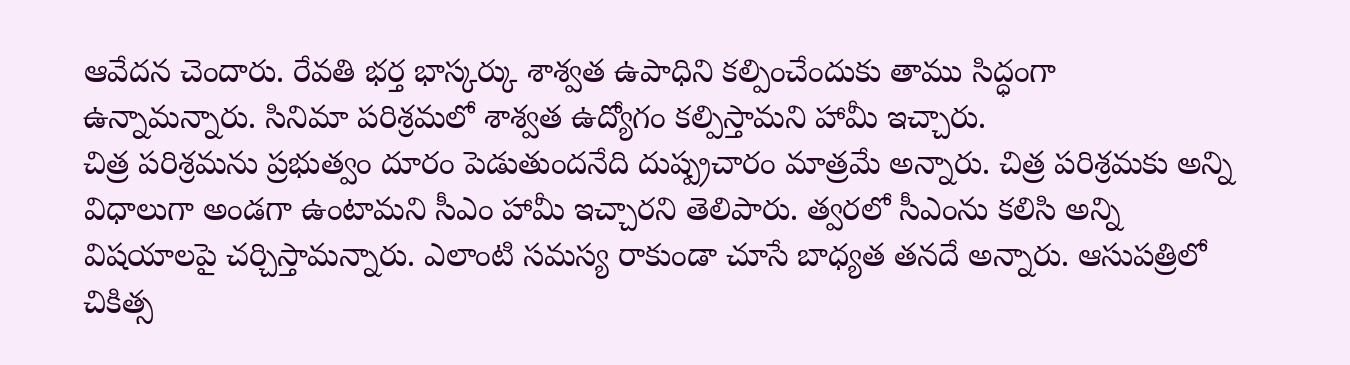ఆవేదన చెందారు. రేవతి భర్త భాస్కర్కు శాశ్వత ఉపాధిని కల్పించేందుకు తాము సిద్ధంగా ఉన్నామన్నారు. సినిమా పరిశ్రమలో శాశ్వత ఉద్యోగం కల్పిస్తామని హామీ ఇచ్చారు.
చిత్ర పరిశ్రమను ప్రభుత్వం దూరం పెడుతుందనేది దుష్ప్రచారం మాత్రమే అన్నారు. చిత్ర పరిశ్రమకు అన్ని విధాలుగా అండగా ఉంటామని సీఎం హామీ ఇచ్చారని తెలిపారు. త్వరలో సీఎంను కలిసి అన్ని విషయాలపై చర్చిస్తామన్నారు. ఎలాంటి సమస్య రాకుండా చూసే బాధ్యత తనదే అన్నారు. ఆసుపత్రిలో చికిత్స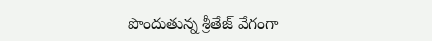పొందుతున్న శ్రీతేజ్ వేగంగా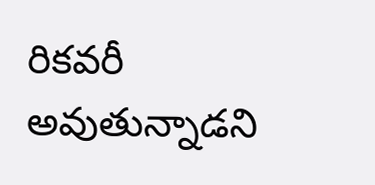రికవరీ అవుతున్నాడని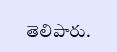తెలిపారు.